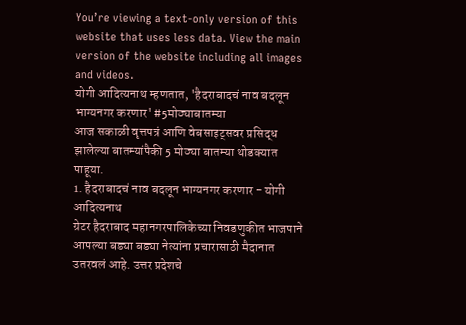You’re viewing a text-only version of this website that uses less data. View the main version of the website including all images and videos.
योगी आदित्यनाथ म्हणतात, 'हैदराबादचं नाव बदलून भाग्यनगर करणार' #5मोठ्याबातम्या
आज सकाळी वृत्तपत्रं आणि वेबसाइट्सवर प्रसिद्ध झालेल्या बातम्यांपैकी 5 मोठ्या बातम्या थोडक्यात पाहूया.
1. हैदराबादचं नाव बदलून भाग्यनगर करणार - योगी आदित्यनाथ
ग्रेटर हैदराबाद महानगरपालिकेच्या निवडणुकीत भाजपाने आपल्या बड्या बड्या नेत्यांना प्रचारासाठी मैदानात उतरवलं आहे. उत्तर प्रदेशचे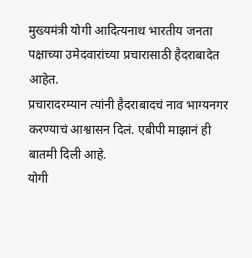मुख्यमंत्री योगी आदित्यनाथ भारतीय जनता पक्षाच्या उमेदवारांच्या प्रचारासाठी हैदराबादेत आहेत.
प्रचारादरम्यान त्यांनी हैदराबादचं नाव भाग्यनगर करण्याचं आश्वासन दिलं. एबीपी माझानं ही बातमी दिली आहे.
योगी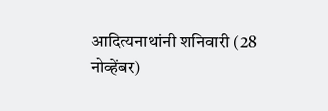आदित्यनाथांनी शनिवारी (28 नोव्हेंबर)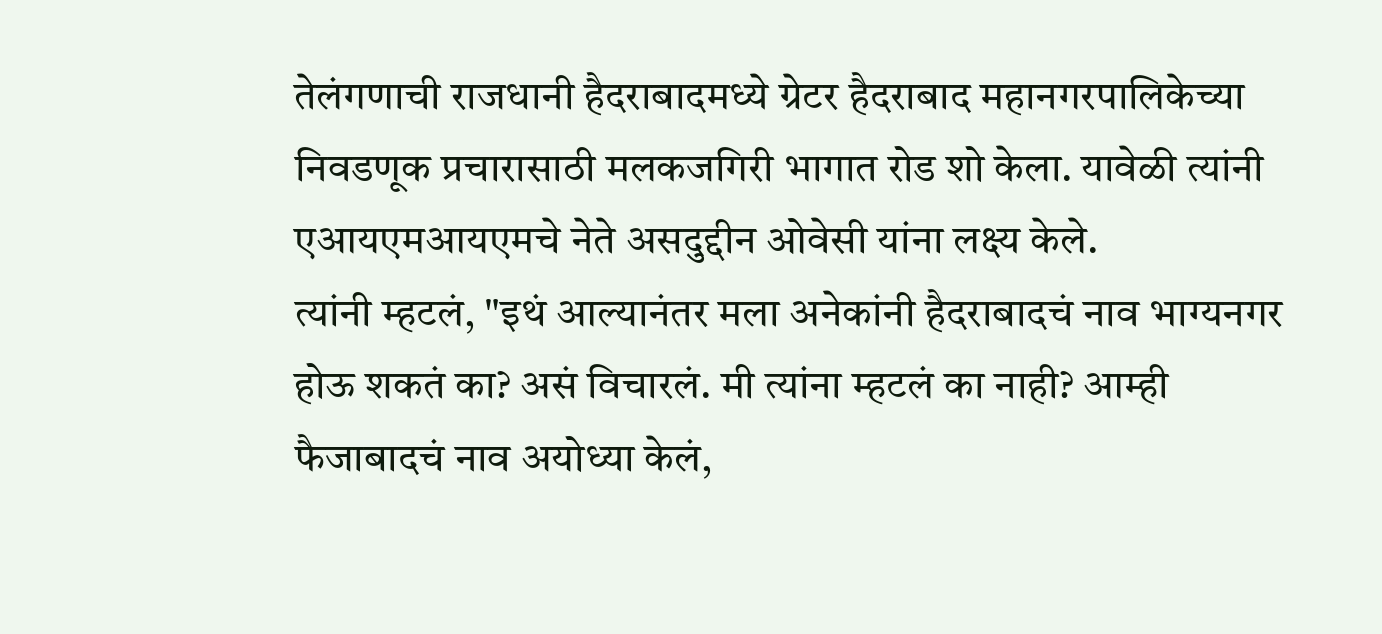तेलंगणाची राजधानी हैदराबादमध्ये ग्रेटर हैदराबाद महानगरपालिकेच्या निवडणूक प्रचारासाठी मलकजगिरी भागात रोड शो केला. यावेळी त्यांनी एआयएमआयएमचे नेते असदुद्दीन ओवेसी यांना लक्ष्य केले.
त्यांनी म्हटलं, "इथं आल्यानंतर मला अनेकांनी हैदराबादचं नाव भाग्यनगर होऊ शकतं का? असं विचारलं. मी त्यांना म्हटलं का नाही? आम्ही फैजाबादचं नाव अयोध्या केलं,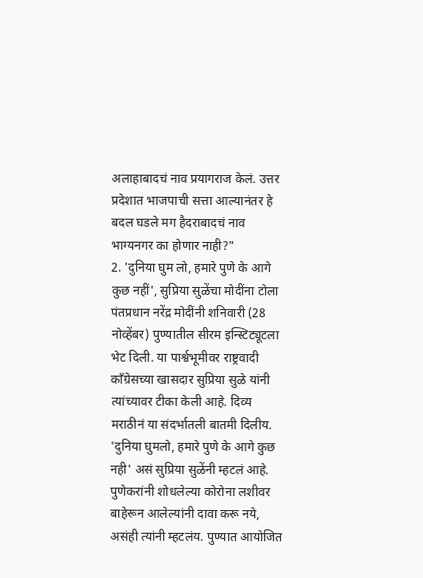अलाहाबादचं नाव प्रयागराज केलं. उत्तर प्रदेशात भाजपाची सत्ता आल्यानंतर हे बदल घडले मग हैदराबादचं नाव भाग्यनगर का होणार नाही?"
2. 'दुनिया घुम लो, हमारे पुणे के आगे कुछ नहीं', सुप्रिया सुळेंचा मोदींना टोला
पंतप्रधान नरेंद्र मोदींनी शनिवारी (28 नोव्हेंबर) पुण्यातील सीरम इन्स्टिट्यूटला भेट दिली. या पार्श्वभूमीवर राष्ट्रवादी काँग्रेसच्या खासदार सुप्रिया सुळे यांनी त्यांच्यावर टीका केली आहे. दिव्य मराठीनं या संदर्भातली बातमी दिलीय.
'दुनिया घुमलो, हमारे पुणे के आगे कुछ नही' असं सुप्रिया सुळेंनी म्हटलं आहे. पुणेकरांनी शोधलेल्या कोरोना लशीवर बाहेरून आलेल्यांनी दावा करू नये, असंही त्यांनी म्हटलंय. पुण्यात आयोजित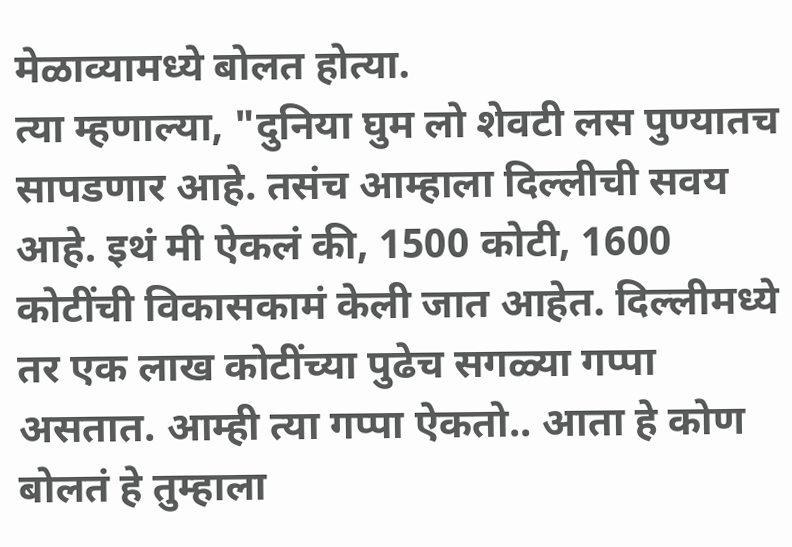मेळाव्यामध्ये बोलत होत्या.
त्या म्हणाल्या, "दुनिया घुम लो शेवटी लस पुण्यातच सापडणार आहे. तसंच आम्हाला दिल्लीची सवय आहे. इथं मी ऐकलं की, 1500 कोटी, 1600 कोटींची विकासकामं केली जात आहेत. दिल्लीमध्ये तर एक लाख कोटींच्या पुढेच सगळ्या गप्पा असतात. आम्ही त्या गप्पा ऐकतो.. आता हे कोण बोलतं हे तुम्हाला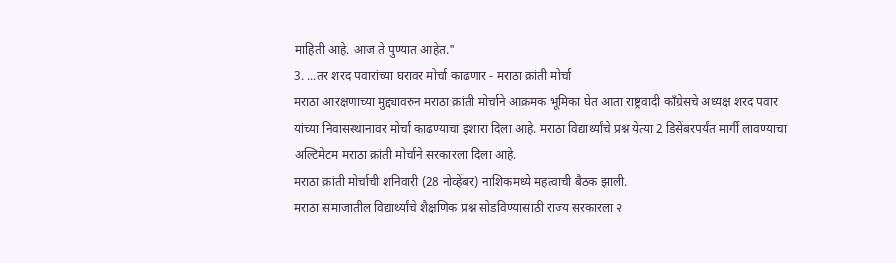माहिती आहे. आज ते पुण्यात आहेत."
3. ...तर शरद पवारांच्या घरावर मोर्चा काढणार - मराठा क्रांती मोर्चा
मराठा आरक्षणाच्या मुद्द्यावरुन मराठा क्रांती मोर्चाने आक्रमक भूमिका घेत आता राष्ट्रवादी काँग्रेसचे अध्यक्ष शरद पवार यांच्या निवासस्थानावर मोर्चा काढण्याचा इशारा दिला आहे. मराठा विद्यार्थ्यांचे प्रश्न येत्या 2 डिसेंबरपर्यंत मार्गी लावण्याचा अल्टिमेटम मराठा क्रांती मोर्चाने सरकारला दिला आहे.
मराठा क्रांती मोर्चाची शनिवारी (28 नोव्हेंबर) नाशिकमध्ये महत्वाची बैठक झाली.
मराठा समाजातील विद्यार्थ्यांचे शैक्षणिक प्रश्न सोडविण्यासाठी राज्य सरकारला २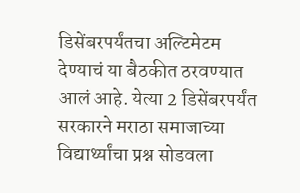डिसेंबरपर्यंतचा अल्टिमेटम देण्याचं या बैठकीत ठरवण्यात आलं आहे. येत्या 2 डिसेंबरपर्यंत सरकारने मराठा समाजाच्या विद्यार्थ्यांचा प्रश्न सोडवला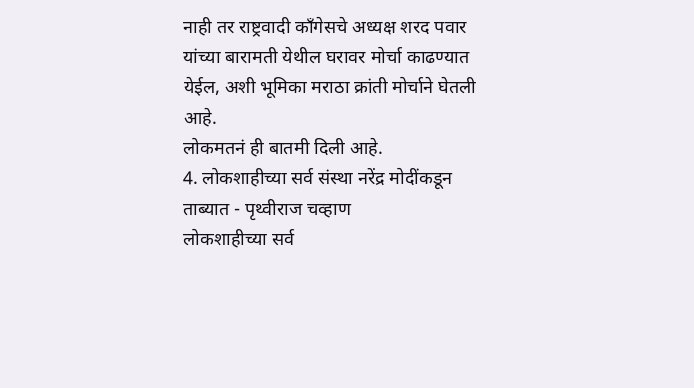नाही तर राष्ट्रवादी काँगेसचे अध्यक्ष शरद पवार यांच्या बारामती येथील घरावर मोर्चा काढण्यात येईल, अशी भूमिका मराठा क्रांती मोर्चाने घेतली आहे.
लोकमतनं ही बातमी दिली आहे.
4. लोकशाहीच्या सर्व संस्था नरेंद्र मोदींकडून ताब्यात - पृथ्वीराज चव्हाण
लोकशाहीच्या सर्व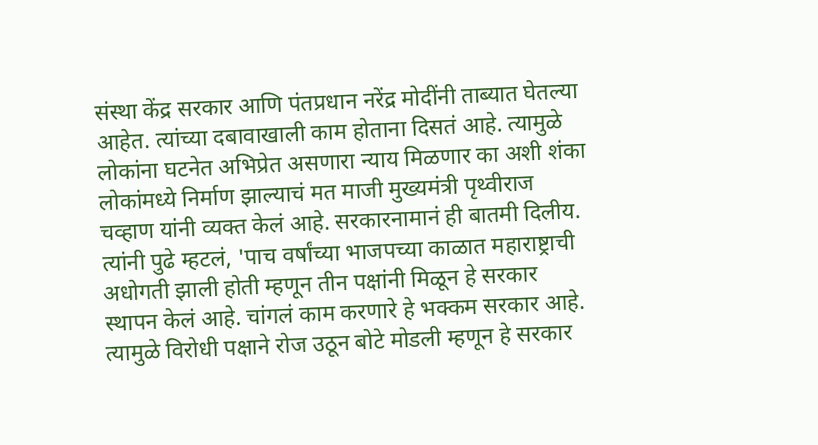संस्था केंद्र सरकार आणि पंतप्रधान नरेंद्र मोदींनी ताब्यात घेतल्या आहेत. त्यांच्या दबावाखाली काम होताना दिसतं आहे. त्यामुळे लोकांना घटनेत अभिप्रेत असणारा न्याय मिळणार का अशी शंका लोकांमध्ये निर्माण झाल्याचं मत माजी मुख्यमंत्री पृथ्वीराज चव्हाण यांनी व्यक्त केलं आहे. सरकारनामानं ही बातमी दिलीय.
त्यांनी पुढे म्हटलं, 'पाच वर्षांच्या भाजपच्या काळात महाराष्ट्राची अधोगती झाली होती म्हणून तीन पक्षांनी मिळून हे सरकार स्थापन केलं आहे. चांगलं काम करणारे हे भक्कम सरकार आहे. त्यामुळे विरोधी पक्षाने रोज उठून बोटे मोडली म्हणून हे सरकार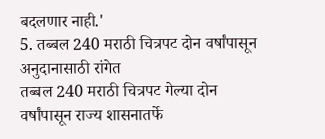बदलणार नाही.'
5. तब्बल 240 मराठी चित्रपट दोन वर्षांपासून अनुदानासाठी रांगेत
तब्बल 240 मराठी चित्रपट गेल्या दोन वर्षांपासून राज्य शासनातर्फे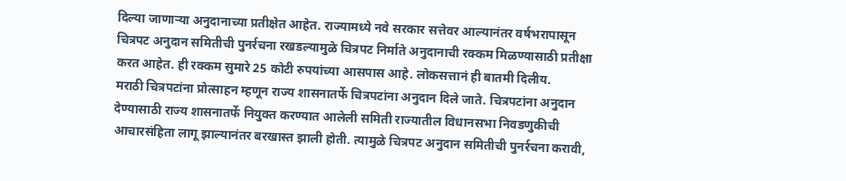दिल्या जाणाऱ्या अनुदानाच्या प्रतीक्षेत आहेत. राज्यामध्ये नवे सरकार सत्तेवर आल्यानंतर वर्षभरापासून चित्रपट अनुदान समितीची पुनर्रचना रखडल्यामुळे चित्रपट निर्माते अनुदानाची रक्कम मिळण्यासाठी प्रतीक्षा करत आहेत. ही रक्कम सुमारे 25 कोटी रुपयांच्या आसपास आहे. लोकसत्तानं ही बातमी दिलीय.
मराठी चित्रपटांना प्रोत्साहन म्हणून राज्य शासनातर्फे चित्रपटांना अनुदान दिले जाते. चित्रपटांना अनुदान देण्यासाठी राज्य शासनातर्फे नियुक्त करण्यात आलेली समिती राज्यातील विधानसभा निवडणुकीची आचारसंहिता लागू झाल्यानंतर बरखास्त झाली होती. त्यामुळे चित्रपट अनुदान समितीची पुनर्रचना करावी,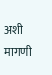अशी मागणी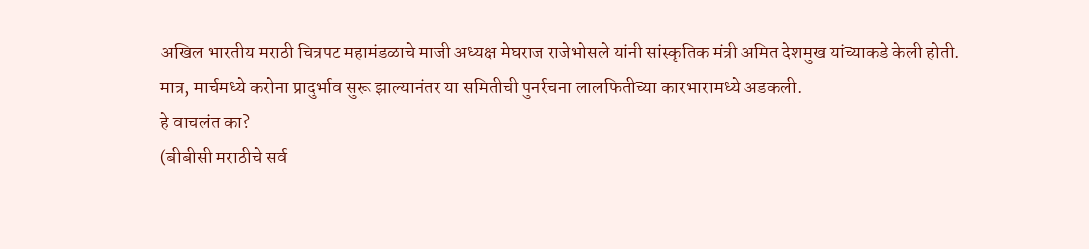अखिल भारतीय मराठी चित्रपट महामंडळाचे माजी अध्यक्ष मेघराज राजेभोसले यांनी सांस्कृतिक मंत्री अमित देशमुख यांच्याकडे केली होती.
मात्र, मार्चमध्ये करोना प्रादुर्भाव सुरू झाल्यानंतर या समितीची पुनर्रचना लालफितीच्या कारभारामध्ये अडकली.
हे वाचलंत का?
(बीबीसी मराठीचे सर्व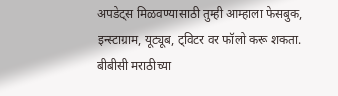अपडेट्स मिळवण्यासाठी तुम्ही आम्हाला फेसबुक, इन्स्टाग्राम, यूट्यूब, ट्विटर वर फॉलो करू शकता. बीबीसी मराठीच्या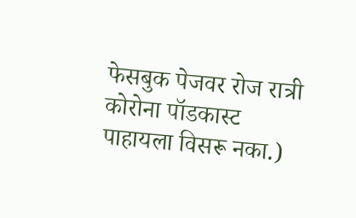फेसबुक पेजवर रोज रात्री कोरोना पॉडकास्ट पाहायला विसरू नका.)